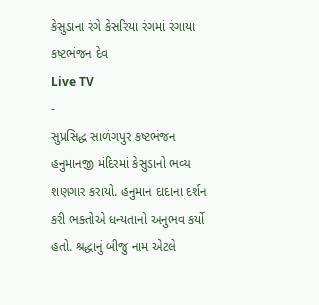કેસુડાના રંગે કેસરિયા રંગમાં રંગાયા કષ્ટભંજન દેવ
Live TV
-
સુપ્રસિદ્ધ સાળંગપુર કષ્ટભંજન હનુમાનજી મંદિરમાં કેસુડાનો ભવ્ય શણગાર કરાયો. હનુમાન દાદાના દર્શન કરી ભક્તોએ ધન્યતાનો અનુભવ કર્યો હતો. શ્રદ્ધાનું બીજુ નામ એટલે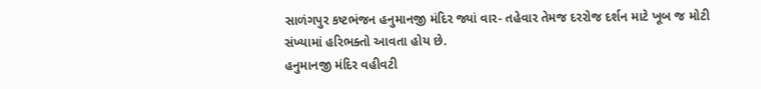સાળંગપુર કષ્ટભંજન હનુમાનજી મંદિર જ્યાં વાર- તહેવાર તેમજ દરરોજ દર્શન માટે ખૂબ જ મોટી સંખ્યામાં હરિભક્તો આવતા હોય છે.
હનુમાનજી મંદિર વહીવટી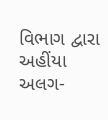વિભાગ દ્વારા અહીંયા અલગ-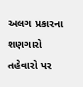અલગ પ્રકારના શણગારો તહેવારો પર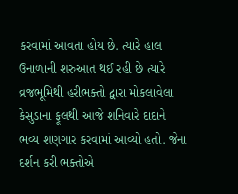કરવામાં આવતા હોય છે. ત્યારે હાલ ઉનાળાની શરુઆત થઈ રહી છે ત્યારે વ્રજભૂમિથી હરીભક્તો દ્વારા મોકલાવેલા કેસુડાના ફૂલથી આજે શનિવારે દાદાને ભવ્ય શણગાર કરવામાં આવ્યો હતો. જેના દર્શન કરી ભક્તોએ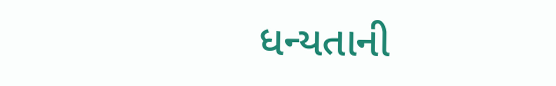ધન્યતાની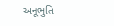અનૂભુતિ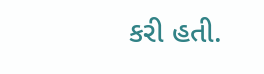કરી હતી.